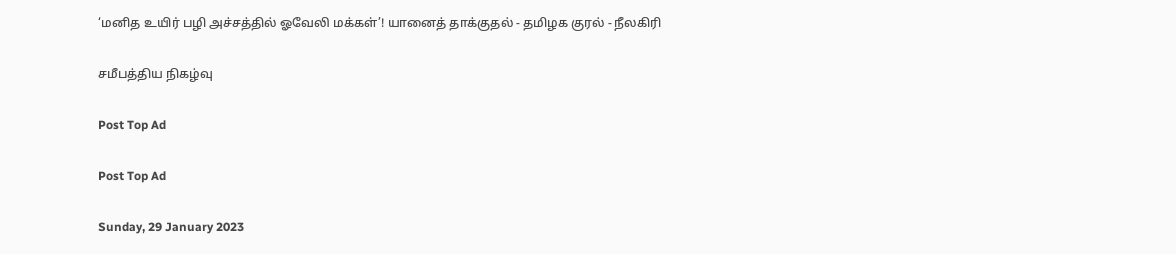‘மனித உயிர் பழி அச்சத்தில் ஓவேலி மக்கள்’! யானைத் தாக்குதல் - தமிழக குரல் - நீலகிரி

சமீபத்திய நிகழ்வு

Post Top Ad

Post Top Ad

Sunday, 29 January 2023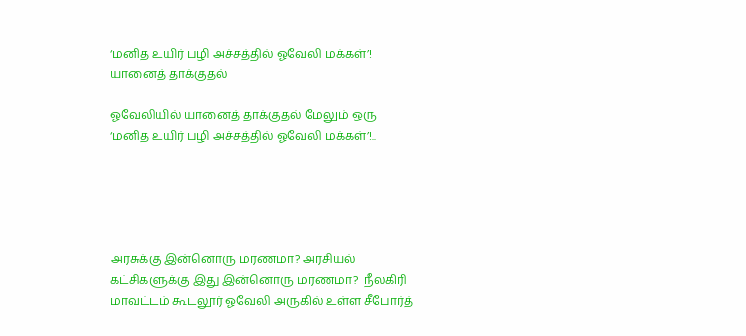‘மனித உயிர் பழி அச்சத்தில் ஓவேலி மக்கள்’! யானைத் தாக்குதல்

ஓவேலியில் யானைத் தாக்குதல் மேலும் ஒரு ‘மனித உயிர் பழி அச்சத்தில் ஓவேலி மக்கள்’!..





அரசுக்கு இன்னொரு மரணமா? அரசியல் கட்சிகளுக்கு இது இன்னொரு மரணமா?  நீலகிரி மாவட்டம் கூடலூர் ஓவேலி அருகில் உள்ள சீபோர்த்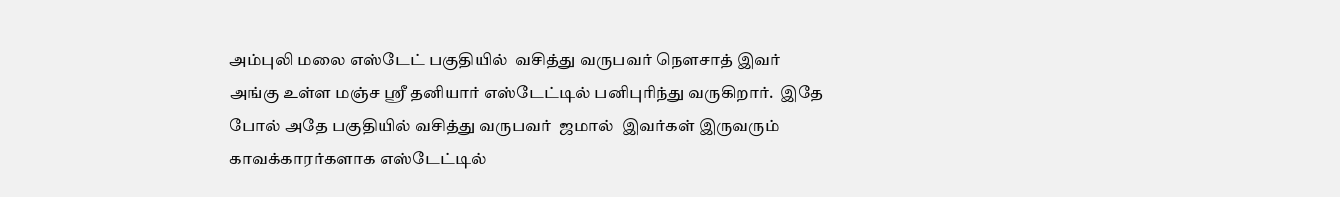அம்புலி மலை எஸ்டேட் பகுதியில்  வசித்து வருபவர் நௌசாத் இவர் அங்கு உள்ள மஞ்ச ஸ்ரீ தனியார் எஸ்டேட்டில் பனிபுரிந்து வருகிறார்.  இதே போல் அதே பகுதியில் வசித்து வருபவர்  ஜமால்  இவர்கள் இருவரும் காவக்காரர்களாக எஸ்டேட்டில்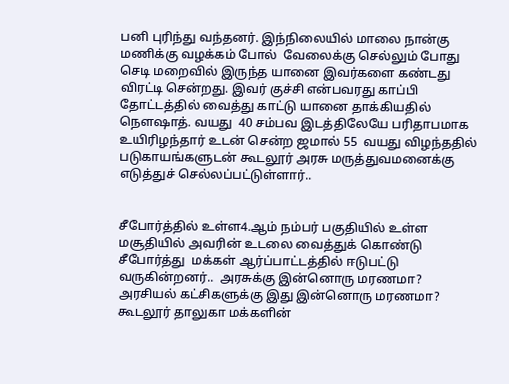பனி புரிந்து வந்தனர். இந்நிலையில் மாலை நான்கு மணிக்கு வழக்கம் போல்  வேலைக்கு செல்லும் போது செடி மறைவில் இருந்த யானை இவர்களை கண்டது விரட்டி சென்றது. இவர் குச்சி என்பவரது காப்பி தோட்டத்தில் வைத்து காட்டு யானை தாக்கியதில் நௌஷாத். வயது  40 சம்பவ இடத்திலேயே பரிதாபமாக உயிரிழந்தார் உடன் சென்ற ஜமால் 55  வயது விழந்ததில் படுகாயங்களுடன் கூடலூர் அரசு மருத்துவமனைக்கு எடுத்துச் செல்லப்பட்டுள்ளார்..


சீபோர்த்தில் உள்ள4.ஆம் நம்பர் பகுதியில் உள்ள மசூதியில் அவரின் உடலை வைத்துக் கொண்டு சீபோர்த்து  மக்கள் ஆர்ப்பாட்டத்தில் ஈடுபட்டு வருகின்றனர்..  அரசுக்கு இன்னொரு மரணமா? அரசியல் கட்சிகளுக்கு இது இன்னொரு மரணமா? கூடலூர் தாலுகா மக்களின்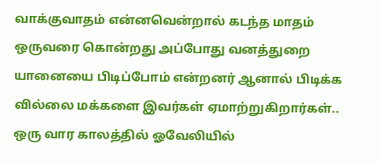வாக்குவாதம் என்னவென்றால் கடந்த மாதம் ஒருவரை கொன்றது அப்போது வனத்துறை யானையை பிடிப்போம் என்றனர் ஆனால் பிடிக்க வில்லை மக்களை இவர்கள் ஏமாற்றுகிறார்கள்.. ஒரு வார காலத்தில் ஓவேலியில்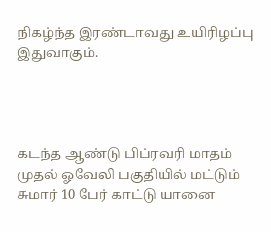நிகழ்ந்த இரண்டாவது உயிரிழப்பு இதுவாகும்.




கடந்த ஆண்டு பிப்ரவரி மாதம் முதல் ஓவேலி பகுதியில் மட்டும் சுமார் 10 பேர் காட்டு யானை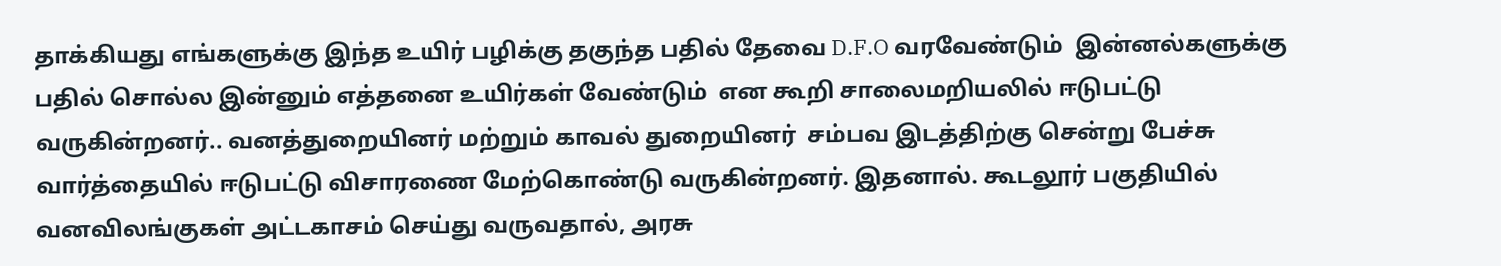தாக்கியது எங்களுக்கு இந்த உயிர் பழிக்கு தகுந்த பதில் தேவை D.F.O வரவேண்டும்  இன்னல்களுக்கு பதில் சொல்ல இன்னும் எத்தனை உயிர்கள் வேண்டும்  என கூறி சாலைமறியலில் ஈடுபட்டு வருகின்றனர்.. வனத்துறையினர் மற்றும் காவல் துறையினர்  சம்பவ இடத்திற்கு சென்று பேச்சு வார்த்தையில் ஈடுபட்டு விசாரணை மேற்கொண்டு வருகின்றனர். இதனால். கூடலூர் பகுதியில் வனவிலங்குகள் அட்டகாசம் செய்து வருவதால், அரசு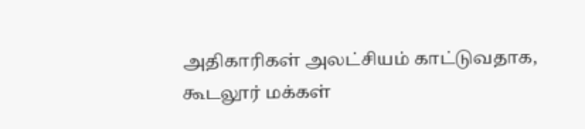அதிகாரிகள் அலட்சியம் காட்டுவதாக, கூடலூர் மக்கள்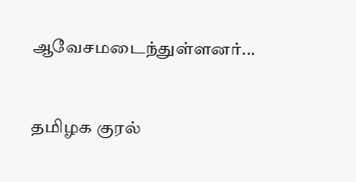ஆவேசமடைந்துள்ளனர்...


தமிழக குரல்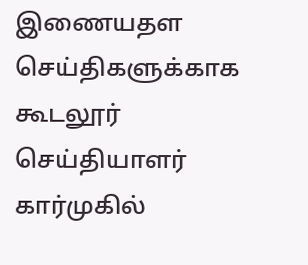இணையதள செய்திகளுக்காக கூடலூர் செய்தியாளர் கார்முகில்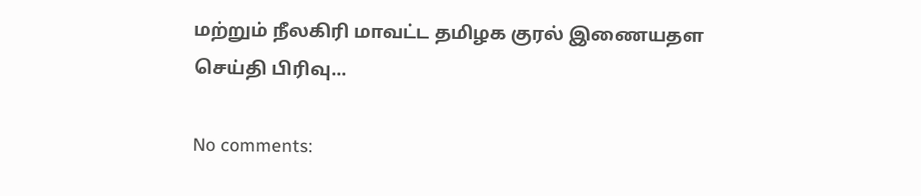மற்றும் நீலகிரி மாவட்ட தமிழக குரல் இணையதள செய்தி பிரிவு...

No comments: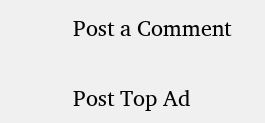Post a Comment

Post Top Ad